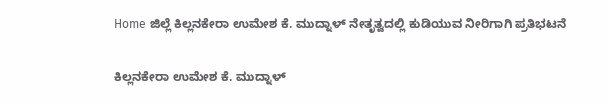Home ಜಿಲ್ಲೆ ಕಿಲ್ಲನಕೇರಾ ಉಮೇಶ ಕೆ. ಮುದ್ನಾಳ್ ನೇತೃತ್ವದಲ್ಲಿ ಕುಡಿಯುವ ನೀರಿಗಾಗಿ ಪ್ರತಿಭಟನೆ

ಕಿಲ್ಲನಕೇರಾ ಉಮೇಶ ಕೆ. ಮುದ್ನಾಳ್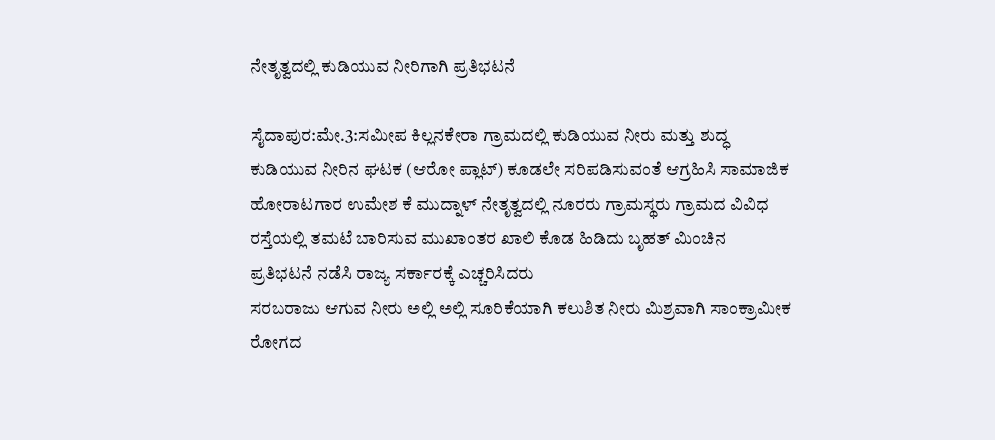ನೇತೃತ್ವದಲ್ಲಿ ಕುಡಿಯುವ ನೀರಿಗಾಗಿ ಪ್ರತಿಭಟನೆ

ಸೈದಾಪುರ:ಮೇ.3:ಸಮೀಪ ಕಿಲ್ಲನಕೇರಾ ಗ್ರಾಮದಲ್ಲಿ ಕುಡಿಯುವ ನೀರು ಮತ್ತು ಶುದ್ಧ ಕುಡಿಯುವ ನೀರಿನ ಘಟಕ (ಆರೋ ಪ್ಲಾಟ್) ಕೂಡಲೇ ಸರಿಪಡಿಸುವಂತೆ ಆಗ್ರಹಿಸಿ ಸಾಮಾಜಿಕ ಹೋರಾಟಗಾರ ಉಮೇಶ ಕೆ ಮುದ್ನಾಳ್ ನೇತೃತ್ವದಲ್ಲಿ ನೂರರು ಗ್ರಾಮಸ್ಥರು ಗ್ರಾಮದ ವಿವಿಧ ರಸ್ತೆಯಲ್ಲಿ ತಮಟೆ ಬಾರಿಸುವ ಮುಖಾಂತರ ಖಾಲಿ ಕೊಡ ಹಿಡಿದು ಬೃಹತ್ ಮಿಂಚಿನ ಪ್ರತಿಭಟನೆ ನಡೆಸಿ ರಾಜ್ಯ ಸರ್ಕಾರಕ್ಕೆ ಎಚ್ಚರಿಸಿದರು
ಸರಬರಾಜು ಆಗುವ ನೀರು ಅಲ್ಲಿ ಅಲ್ಲಿ ಸೂರಿಕೆಯಾಗಿ ಕಲುಶಿತ ನೀರು ಮಿಶ್ರವಾಗಿ ಸಾಂಕ್ರಾಮೀಕ ರೋಗದ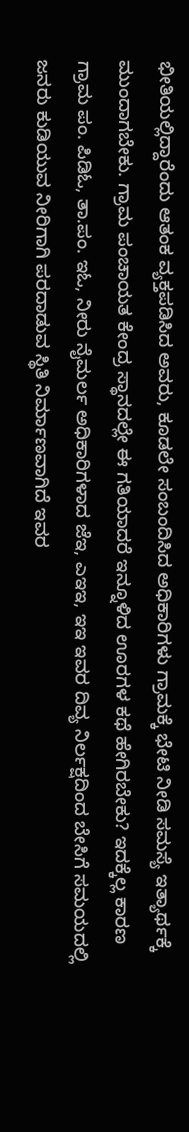ಭೀತಿಯಲ್ಲಿದ್ದಾರೆಂದು ಆತಂಕ ವ್ಯಕ್ತಪಡಿಸಿದ ಅವರು, ಕೂಡಲೇ ಸಂಬಂದಿಸಿದ ಅಧಿಕಾರಿಗಳು ಗ್ರಾಮಕ್ಕೆ ಭೇಟಿ ನೀಡಿ ಸಮಸ್ಯೆ ಇತ್ಯಾರ್ಥಕ್ಕೆ ಮುಂದಾಗಬೇಕು. ಗ್ರಾಮ ಪಂಚಾಯತ ಕೇಂದ್ರ ಸ್ಥಾನದಲ್ಲೇ ಈ ಗತಿಯಾದರೆ ಇನ್ನೂಳಿದ ಊರಗಳ ಕಥೆ ಹೇಗಿರಬೇಕು? ಇದಕ್ಕೆಲ್ಲ ಕಾರಣ ಗ್ರಾಮ ಪಂ. ಪಿಡಿಓ, ತಾ.ಪಂ. ಇಓ, ನೀರು ನೈಮರ್ಲ ಅಧಿಕಾರಿಗಳಾದ ಜೆಇ, ಎಇಇ, ಇಇ ಇವರ ದಿವ್ಯ ನಿರ್ಲಕ್ಷದಿಂದ ಬೇಸಿಗೆ ಸಮಯದಲ್ಲಿ ಜನರು ಕುಡಿಯುವ ನೀರಿಗಾಗಿ ಪರದಾಡುವ ಸ್ಥಿತಿ ನಿರ್ಮಾಣವಾಗಿದೆ ಇವರ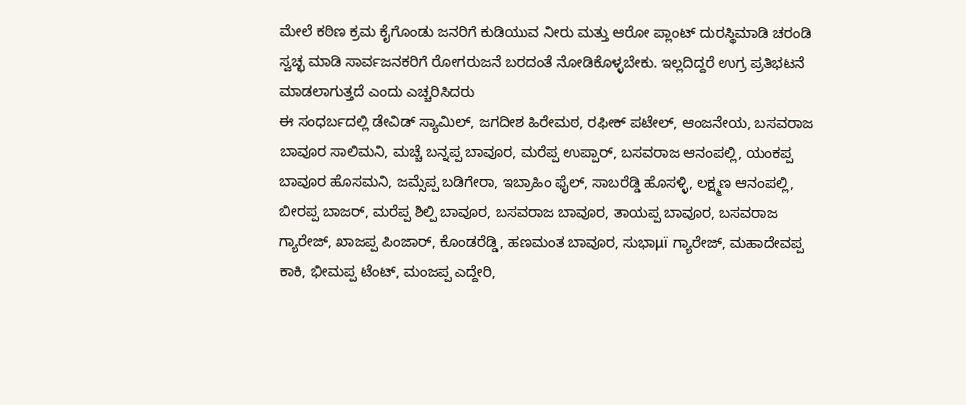ಮೇಲೆ ಕಠಿಣ ಕ್ರಮ ಕೈಗೊಂಡು ಜನರಿಗೆ ಕುಡಿಯುವ ನೀರು ಮತ್ತು ಆರೋ ಪ್ಲಾಂಟ್ ದುರಸ್ಥಿಮಾಡಿ ಚರಂಡಿ ಸ್ವಚ್ಛ ಮಾಡಿ ಸಾರ್ವಜನಕರಿಗೆ ರೋಗರುಜನೆ ಬರದಂತೆ ನೋಡಿಕೊಳ್ಳಬೇಕು. ಇಲ್ಲದಿದ್ದರೆ ಉಗ್ರ ಪ್ರತಿಭಟನೆ ಮಾಡಲಾಗುತ್ತದೆ ಎಂದು ಎಚ್ಚರಿಸಿದರು
ಈ ಸಂಧರ್ಬದಲ್ಲಿ ಡೇವಿಡ್ ಸ್ಯಾಮಿಲ್, ಜಗದೀಶ ಹಿರೇಮಠ, ರಫೀಕ್ ಪಟೇಲ್, ಆಂಜನೇಯ, ಬಸವರಾಜ ಬಾವೂರ ಸಾಲಿಮನಿ, ಮಚ್ಚೆ ಬನ್ನಪ್ಪ ಬಾವೂರ, ಮರೆಪ್ಪ ಉಪ್ಪಾರ್, ಬಸವರಾಜ ಆನಂಪಲ್ಲಿ, ಯಂಕಪ್ಪ ಬಾವೂರ ಹೊಸಮನಿ, ಜಮ್ಸೆಪ್ಪ ಬಡಿಗೇರಾ, ಇಬ್ರಾಹಿಂ ಫೈಲ್, ಸಾಬರೆಡ್ಡಿ ಹೊಸಳ್ಳಿ, ಲಕ್ಷ್ಮಣ ಆನಂಪಲ್ಲಿ, ಬೀರಪ್ಪ ಬಾಜರ್, ಮರೆಪ್ಪ ಶಿಲ್ಪಿ ಬಾವೂರ, ಬಸವರಾಜ ಬಾವೂರ, ತಾಯಪ್ಪ ಬಾವೂರ, ಬಸವರಾಜ ಗ್ಯಾರೇಜ್, ಖಾಜಪ್ಪ ಪಿಂಜಾರ್, ಕೊಂಡರೆಡ್ಡಿ, ಹಣಮಂತ ಬಾವೂರ, ಸುಭಾμï ಗ್ಯಾರೇಜ್, ಮಹಾದೇವಪ್ಪ ಕಾಕಿ, ಭೀಮಪ್ಪ ಟೆಂಟ್, ಮಂಜಪ್ಪ ಎದ್ದೇರಿ,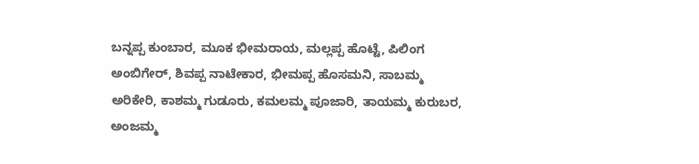ಬನ್ನಪ್ಪ ಕುಂಬಾರ, ಮೂಕ ಭೀಮರಾಯ, ಮಲ್ಲಪ್ಪ ಹೊಟ್ಟೆ, ಪಿಲಿಂಗ ಅಂಬಿಗೇರ್, ಶಿವಪ್ಪ ನಾಟೇಕಾರ, ಭೀಮಪ್ಪ ಹೊಸಮನಿ, ಸಾಬಮ್ಮ ಅರಿಕೇರಿ, ಕಾಶಮ್ಮ ಗುಡೂರು, ಕಮಲಮ್ಮ ಪೂಜಾರಿ, ತಾಯಮ್ಮ ಕುರುಬರ, ಅಂಜಮ್ಮ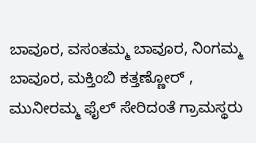ಬಾವೂರ, ವಸಂತಮ್ಮ ಬಾವೂರ, ನಿಂಗಮ್ಮ ಬಾವೂರ, ಮಕ್ತಿಂಬಿ ಕತ್ತಣ್ಣೋರ್ , ಮುನೀರಮ್ಮ ಫೈಲ್ ಸೇರಿದಂತೆ ಗ್ರಾಮಸ್ಥರು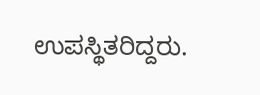ಉಪಸ್ಥಿತರಿದ್ದರು.